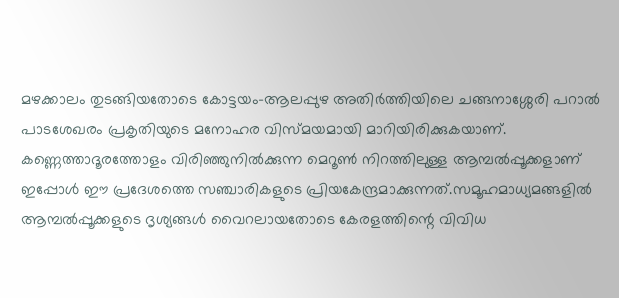മഴക്കാലം തുടങ്ങിയതോടെ കോട്ടയം–ആലപ്പുഴ അതിർത്തിയിലെ ചങ്ങനാശ്ശേരി പറാൽ പാടശേഖരം പ്രകൃതിയുടെ മനോഹര വിസ്മയമായി മാറിയിരിക്കുകയാണ്. കണ്ണെത്താദൂരത്തോളം വിരിഞ്ഞുനിൽക്കുന്ന മെറൂൺ നിറത്തിലുള്ള ആമ്പൽപ്പൂക്കളാണ് ഇപ്പോൾ ഈ പ്രദേശത്തെ സഞ്ചാരികളുടെ പ്രിയകേന്ദ്രമാക്കുന്നത്.സമൂഹമാധ്യമങ്ങളിൽ ആമ്പൽപ്പൂക്കളുടെ ദൃശ്യങ്ങൾ വൈറലായതോടെ കേരളത്തിന്റെ വിവിധ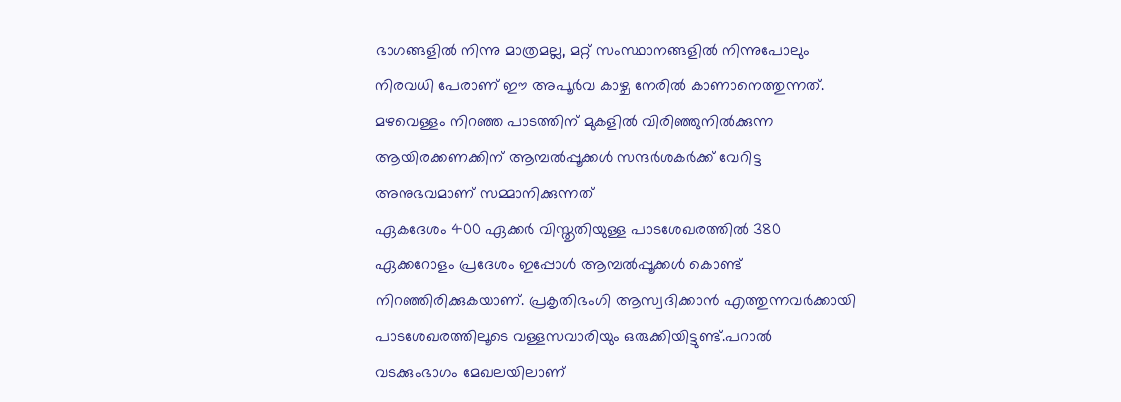ഭാഗങ്ങളിൽ നിന്നു മാത്രമല്ല, മറ്റ് സംസ്ഥാനങ്ങളിൽ നിന്നുപോലും നിരവധി പേരാണ് ഈ അപൂർവ കാഴ്ച നേരിൽ കാണാനെത്തുന്നത്. മഴവെള്ളം നിറഞ്ഞ പാടത്തിന് മുകളിൽ വിരിഞ്ഞുനിൽക്കുന്ന ആയിരക്കണക്കിന് ആമ്പൽപ്പൂക്കൾ സന്ദർശകർക്ക് വേറിട്ട അനുഭവമാണ് സമ്മാനിക്കുന്നത്
ഏകദേശം 400 ഏക്കർ വിസ്തൃതിയുള്ള പാടശേഖരത്തിൽ 380 ഏക്കറോളം പ്രദേശം ഇപ്പോൾ ആമ്പൽപ്പൂക്കൾ കൊണ്ട് നിറഞ്ഞിരിക്കുകയാണ്. പ്രകൃതിഭംഗി ആസ്വദിക്കാൻ എത്തുന്നവർക്കായി പാടശേഖരത്തിലൂടെ വള്ളസവാരിയും ഒരുക്കിയിട്ടുണ്ട്.പറാൽ വടക്കുംഭാഗം മേഖലയിലാണ്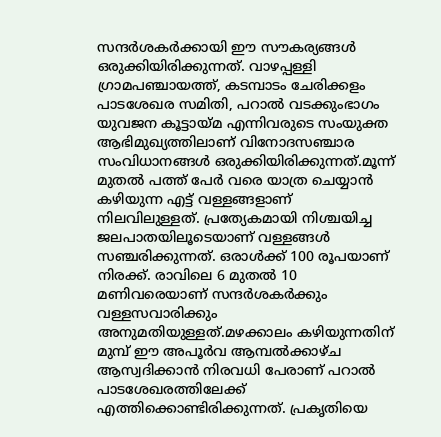സന്ദർശകർക്കായി ഈ സൗകര്യങ്ങൾ ഒരുക്കിയിരിക്കുന്നത്. വാഴപ്പള്ളി ഗ്രാമപഞ്ചായത്ത്, കടമ്പാടം ചേരിക്കളം പാടശേഖര സമിതി, പറാൽ വടക്കുംഭാഗം യുവജന കൂട്ടായ്മ എന്നിവരുടെ സംയുക്ത ആഭിമുഖ്യത്തിലാണ് വിനോദസഞ്ചാര സംവിധാനങ്ങൾ ഒരുക്കിയിരിക്കുന്നത്.മൂന്ന് മുതൽ പത്ത് പേർ വരെ യാത്ര ചെയ്യാൻ കഴിയുന്ന എട്ട് വള്ളങ്ങളാണ് നിലവിലുള്ളത്. പ്രത്യേകമായി നിശ്ചയിച്ച ജലപാതയിലൂടെയാണ് വള്ളങ്ങൾ സഞ്ചരിക്കുന്നത്. ഒരാൾക്ക് 100 രൂപയാണ് നിരക്ക്. രാവിലെ 6 മുതൽ 10 മണിവരെയാണ് സന്ദർശകർക്കും വള്ളസവാരിക്കും അനുമതിയുള്ളത്.മഴക്കാലം കഴിയുന്നതിന് മുമ്പ് ഈ അപൂർവ ആമ്പൽക്കാഴ്ച ആസ്വദിക്കാൻ നിരവധി പേരാണ് പറാൽ പാടശേഖരത്തിലേക്ക് എത്തിക്കൊണ്ടിരിക്കുന്നത്. പ്രകൃതിയെ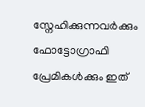സ്നേഹിക്കുന്നവർക്കും ഫോട്ടോഗ്രാഫി പ്രേമികൾക്കും ഇത്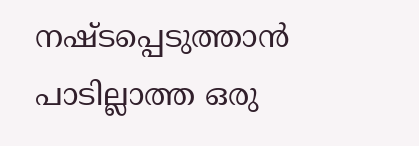നഷ്ടപ്പെടുത്താൻ പാടില്ലാത്ത ഒരു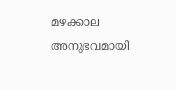മഴക്കാല അനുഭവമായി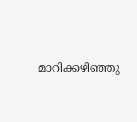മാറിക്കഴിഞ്ഞു